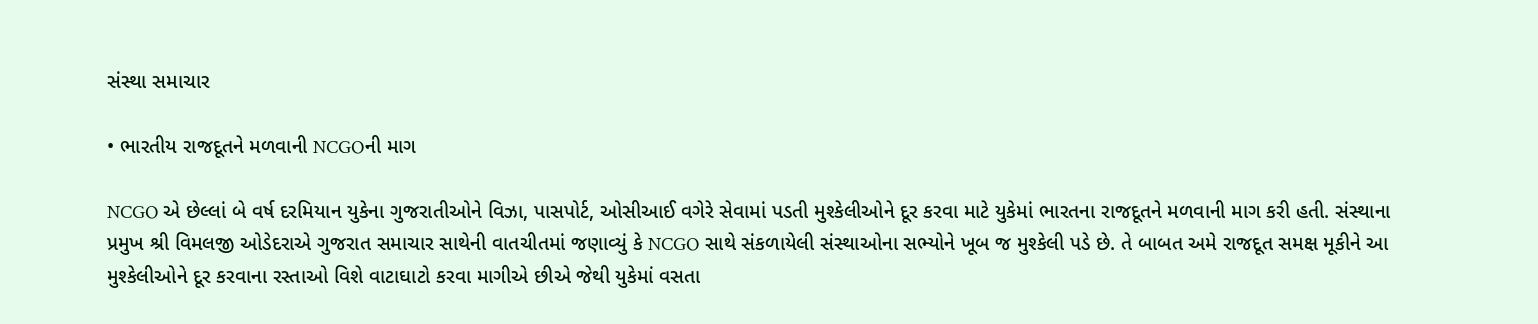સંસ્થા સમાચાર

• ભારતીય રાજદૂતને મળવાની NCGOની માગ

NCGO એ છેલ્લાં બે વર્ષ દરમિયાન યુકેના ગુજરાતીઓને વિઝા, પાસપોર્ટ, ઓસીઆઈ વગેરે સેવામાં પડતી મુશ્કેલીઓને દૂર કરવા માટે યુકેમાં ભારતના રાજદૂતને મળવાની માગ કરી હતી. સંસ્થાના પ્રમુખ શ્રી વિમલજી ઓડેદરાએ ગુજરાત સમાચાર સાથેની વાતચીતમાં જણાવ્યું કે NCGO સાથે સંકળાયેલી સંસ્થાઓના સભ્યોને ખૂબ જ મુશ્કેલી પડે છે. તે બાબત અમે રાજદૂત સમક્ષ મૂકીને આ મુશ્કેલીઓને દૂર કરવાના રસ્તાઓ વિશે વાટાઘાટો કરવા માગીએ છીએ જેથી યુકેમાં વસતા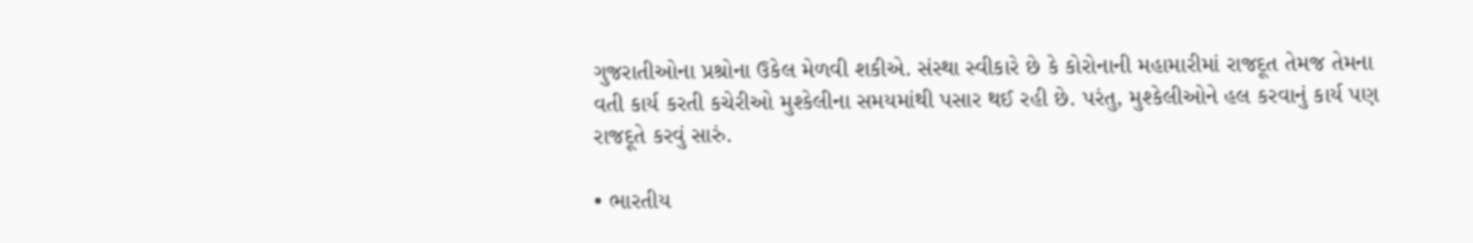ગુજરાતીઓના પ્રશ્રોના ઉકેલ મેળવી શકીએ. સંસ્થા સ્વીકારે છે કે કોરોનાની મહામારીમાં રાજદૂત તેમજ તેમના વતી કાર્ય કરતી કચેરીઓ મુશ્કેલીના સમયમાંથી પસાર થઈ રહી છે. પરંતુ, મુશ્કેલીઓને હલ કરવાનું કાર્ય પણ રાજદૂતે કરવું સારું.

• ભારતીય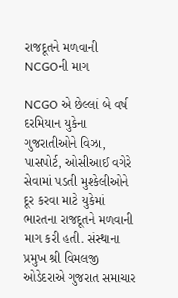રાજદૂતને મળવાની NCGOની માગ

NCGO એ છેલ્લાં બે વર્ષ દરમિયાન યુકેના ગુજરાતીઓને વિઝા, પાસપોર્ટ, ઓસીઆઈ વગેરે સેવામાં પડતી મુશ્કેલીઓને દૂર કરવા માટે યુકેમાં ભારતના રાજદૂતને મળવાની માગ કરી હતી. સંસ્થાના પ્રમુખ શ્રી વિમલજી ઓડેદરાએ ગુજરાત સમાચાર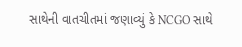સાથેની વાતચીતમાં જણાવ્યું કે NCGO સાથે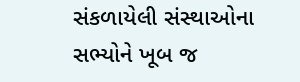સંકળાયેલી સંસ્થાઓના સભ્યોને ખૂબ જ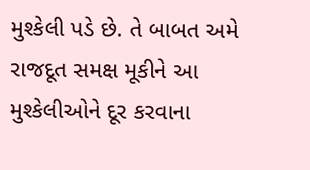મુશ્કેલી પડે છે. તે બાબત અમે રાજદૂત સમક્ષ મૂકીને આ મુશ્કેલીઓને દૂર કરવાના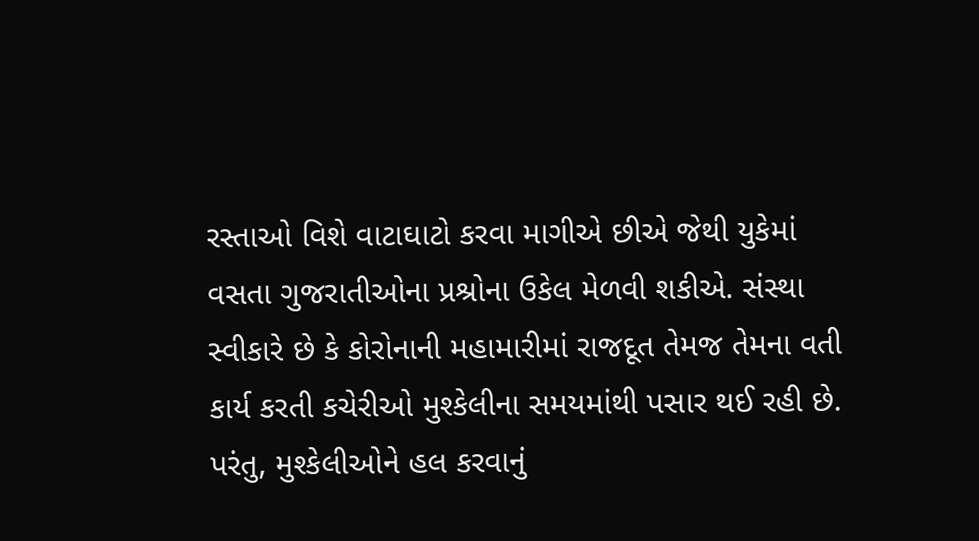રસ્તાઓ વિશે વાટાઘાટો કરવા માગીએ છીએ જેથી યુકેમાં વસતા ગુજરાતીઓના પ્રશ્રોના ઉકેલ મેળવી શકીએ. સંસ્થા સ્વીકારે છે કે કોરોનાની મહામારીમાં રાજદૂત તેમજ તેમના વતી કાર્ય કરતી કચેરીઓ મુશ્કેલીના સમયમાંથી પસાર થઈ રહી છે. પરંતુ, મુશ્કેલીઓને હલ કરવાનું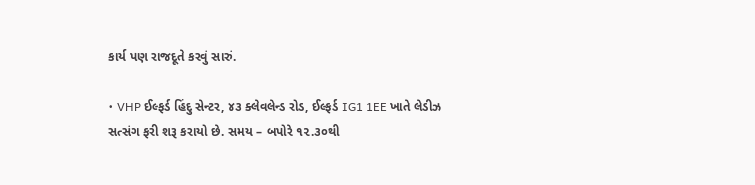કાર્ય પણ રાજદૂતે કરવું સારું.

• VHP ઈલ્ફર્ડ હિંદુ સેન્ટર, ૪૩ ક્લેવલેન્ડ રોડ, ઈલ્ફર્ડ IG1 1EE ખાતે લેડીઝ સત્સંગ ફરી શરૂ કરાયો છે. સમય – બપોરે ૧૨.૩૦થી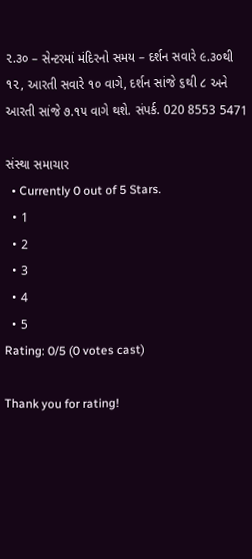૨.૩૦ – સેન્ટરમાં મંદિરનો સમય – દર્શન સવારે ૯.૩૦થી ૧૨, આરતી સવારે ૧૦ વાગે, દર્શન સાંજે ૬થી ૮ અને આરતી સાંજે ૭.૧૫ વાગે થશે. સંપર્ક. 020 8553 5471

સંસ્થા સમાચાર
  • Currently 0 out of 5 Stars.
  • 1
  • 2
  • 3
  • 4
  • 5
Rating: 0/5 (0 votes cast)

Thank you for rating!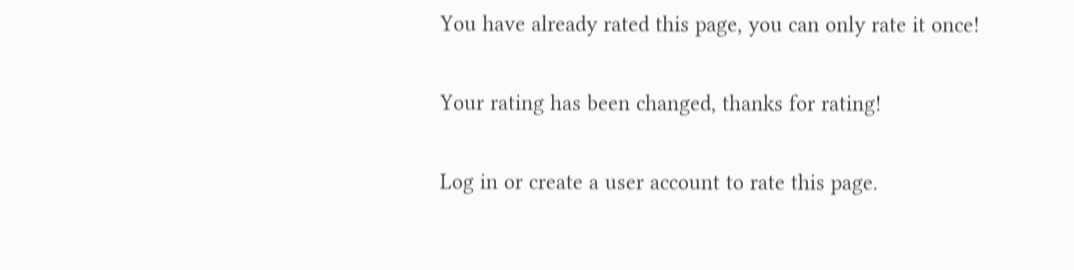You have already rated this page, you can only rate it once!

Your rating has been changed, thanks for rating!

Log in or create a user account to rate this page.